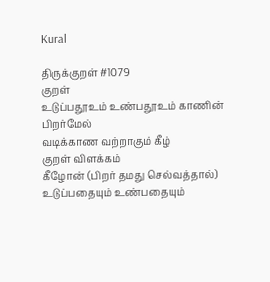Kural

திருக்குறள் #1079
குறள்
உடுப்பதூஉம் உண்பதூஉம் காணின் பிறர்மேல்
வடிக்காண வற்றாகும் கீழ்
குறள் விளக்கம்
கீழோன் (பிறர் தமது செல்வத்தால்) உடுப்பதையும் உண்பதையும்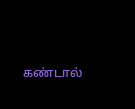கண்டால்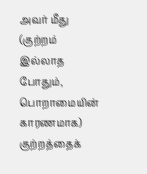அவர் மீது (குற்றம் இல்லாத போதும், பொறாமையின் காரணமாக) குற்றத்தைக்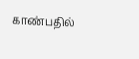காண்பதில்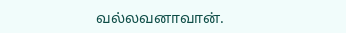வல்லவனாவான்.